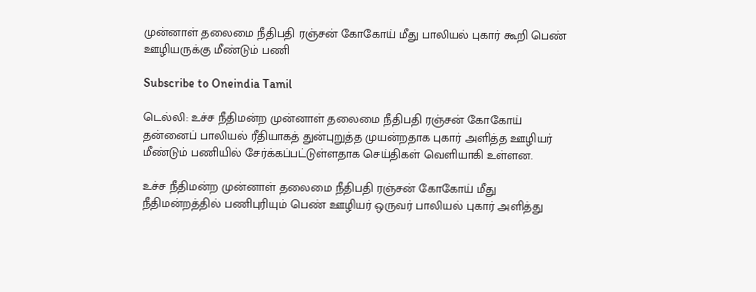முன்னாள் தலைமை நீதிபதி ரஞ்சன் கோகோய் மீது பாலியல் புகார் கூறி பெண் ஊழியருக்கு மீண்டும் பணி

Subscribe to Oneindia Tamil

டெல்லி: உச்ச நீதிமன்ற முன்னாள் தலைமை நீதிபதி ரஞ்சன் கோகோய் தன்னைப் பாலியல் ரீதியாகத் துன்புறுத்த முயன்றதாக புகார் அளித்த ஊழியர் மீண்டும் பணியில் சேர்க்கப்பட்டுள்ளதாக செய்திகள் வெளியாகி உள்ளன.

உச்ச நீதிமன்ற முன்னாள் தலைமை நீதிபதி ரஞ்சன் கோகோய் மீது நீதிமன்றத்தில் பணிபுரியும் பெண் ஊழியர் ஒருவர் பாலியல் புகார் அளித்து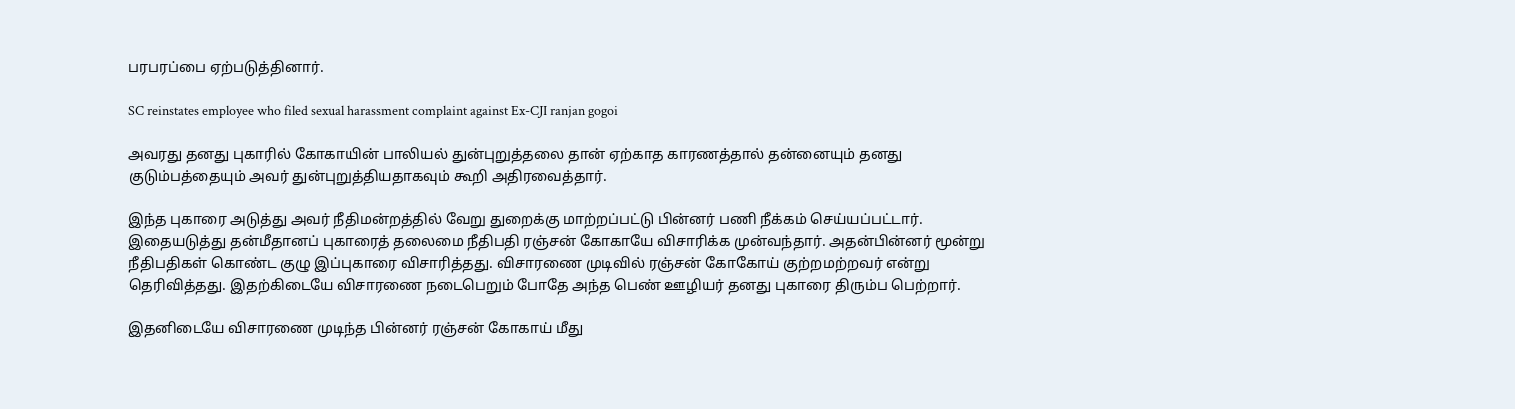பரபரப்பை ஏற்படுத்தினார்.

SC reinstates employee who filed sexual harassment complaint against Ex-CJI ranjan gogoi

அவரது தனது புகாரில் கோகாயின் பாலியல் துன்புறுத்தலை தான் ஏற்காத காரணத்தால் தன்னையும் தனது குடும்பத்தையும் அவர் துன்புறுத்தியதாகவும் கூறி அதிரவைத்தார்.

இந்த புகாரை அடுத்து அவர் நீதிமன்றத்தில் வேறு துறைக்கு மாற்றப்பட்டு பின்னர் பணி நீக்கம் செய்யப்பட்டார். இதையடுத்து தன்மீதானப் புகாரைத் தலைமை நீதிபதி ரஞ்சன் கோகாயே விசாரிக்க முன்வந்தார். அதன்பின்னர் மூன்று நீதிபதிகள் கொண்ட குழு இப்புகாரை விசாரித்தது. விசாரணை முடிவில் ரஞ்சன் கோகோய் குற்றமற்றவர் என்று தெரிவித்தது. இதற்கிடையே விசாரணை நடைபெறும் போதே அந்த பெண் ஊழியர் தனது புகாரை திரும்ப பெற்றார்.

இதனிடையே விசாரணை முடிந்த பின்னர் ரஞ்சன் கோகாய் மீது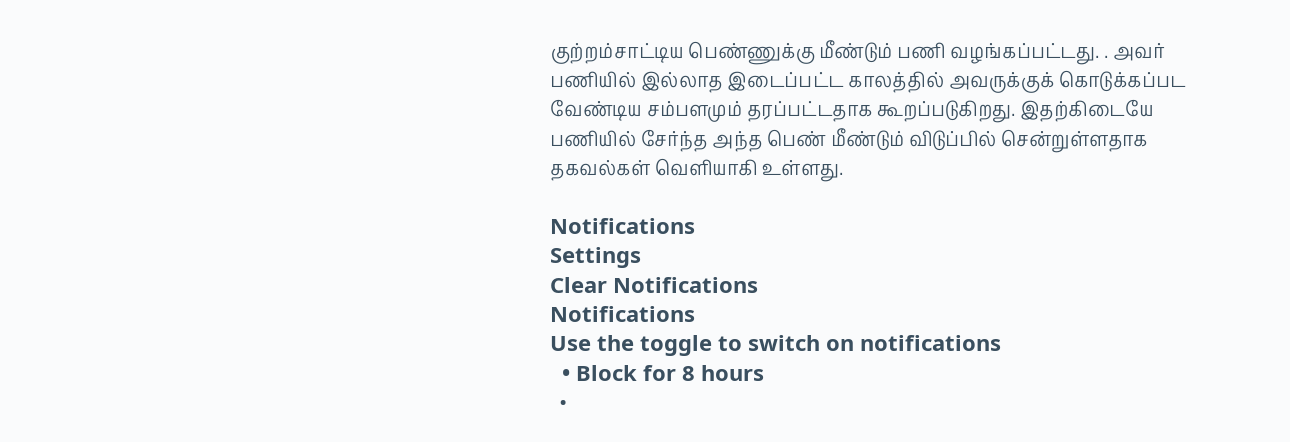குற்றம்சாட்டிய பெண்ணுக்கு மீண்டும் பணி வழங்கப்பட்டது. . அவர் பணியில் இல்லாத இடைப்பட்ட காலத்தில் அவருக்குக் கொடுக்கப்பட வேண்டிய சம்பளமும் தரப்பட்டதாக கூறப்படுகிறது. இதற்கிடையே பணியில் சேர்ந்த அந்த பெண் மீண்டும் விடுப்பில் சென்றுள்ளதாக தகவல்கள் வெளியாகி உள்ளது.

Notifications
Settings
Clear Notifications
Notifications
Use the toggle to switch on notifications
  • Block for 8 hours
  •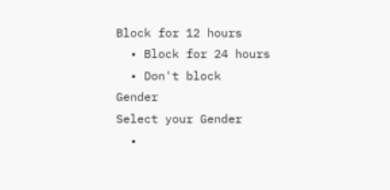Block for 12 hours
  • Block for 24 hours
  • Don't block
Gender
Select your Gender
  •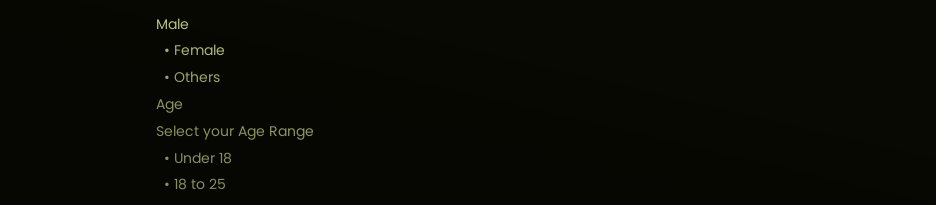Male
  • Female
  • Others
Age
Select your Age Range
  • Under 18
  • 18 to 25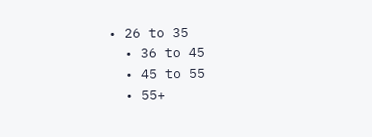• 26 to 35
  • 36 to 45
  • 45 to 55
  • 55+